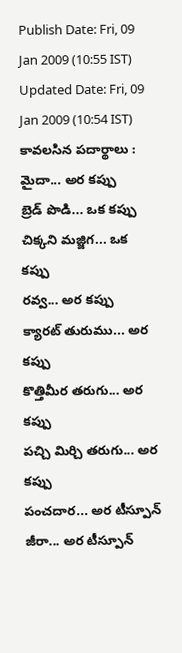Publish Date: Fri, 09 Jan 2009 (10:55 IST)
Updated Date: Fri, 09 Jan 2009 (10:54 IST)
కావలసిన పదార్థాలు :
మైదా... అర కప్పు
బ్రెడ్ పొడి... ఒక కప్పు
చిక్కని మజ్జిగ... ఒక కప్పు
రవ్వ... అర కప్పు
క్యారట్ తురుము... అర కప్పు
కొత్తిమీర తరుగు... అర కప్పు
పచ్చి మిర్చి తరుగు... అర కప్పు
పంచదార... అర టీస్పూన్
జీరా... అర టీస్పూన్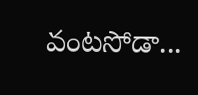వంటసోడా...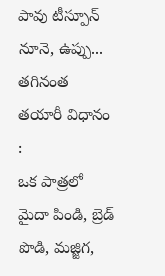పావు టీస్పూన్
నూనె, ఉప్పు... తగినంత
తయారీ విధానం :
ఒక పాత్రలో మైదా పిండి, బ్రెడ్ పొడి, మజ్జిగ,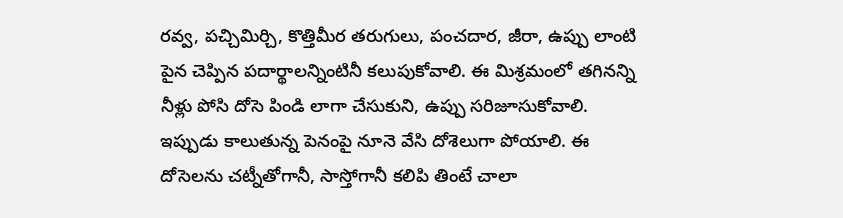రవ్వ, పచ్చిమిర్చి, కొత్తిమీర తరుగులు, పంచదార, జీరా, ఉప్పు లాంటి పైన చెప్పిన పదార్థాలన్నింటినీ కలుపుకోవాలి. ఈ మిశ్రమంలో తగినన్ని నీళ్లు పోసి దోసె పిండి లాగా చేసుకుని, ఉప్పు సరిజూసుకోవాలి.
ఇప్పుడు కాలుతున్న పెనంపై నూనె వేసి దోశెలుగా పోయాలి. ఈ దోసెలను చట్నీతోగానీ, సాస్తోగానీ కలిపి తింటే చాలా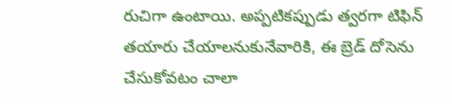రుచిగా ఉంటాయి. అప్పటికప్పుడు త్వరగా టిఫిన్ తయారు చేయాలనుకునేవారికి, ఈ బ్రెడ్ దోసెను చేసుకోవటం చాలా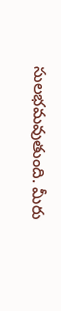సులభమవుతుంది. మీరు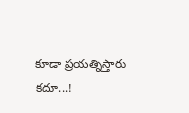కూడా ప్రయత్నిస్తారు కదూ...!